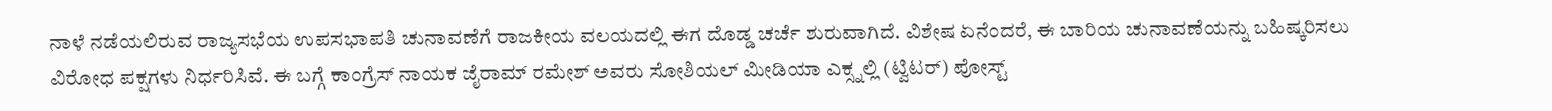ನಾಳೆ ನಡೆಯಲಿರುವ ರಾಜ್ಯಸಭೆಯ ಉಪಸಭಾಪತಿ ಚುನಾವಣೆಗೆ ರಾಜಕೀಯ ವಲಯದಲ್ಲಿ ಈಗ ದೊಡ್ಡ ಚರ್ಚೆ ಶುರುವಾಗಿದೆ. ವಿಶೇಷ ಏನೆಂದರೆ, ಈ ಬಾರಿಯ ಚುನಾವಣೆಯನ್ನು ಬಹಿಷ್ಕರಿಸಲು ವಿರೋಧ ಪಕ್ಷಗಳು ನಿರ್ಧರಿಸಿವೆ. ಈ ಬಗ್ಗೆ ಕಾಂಗ್ರೆಸ್ ನಾಯಕ ಜೈರಾಮ್ ರಮೇಶ್ ಅವರು ಸೋಶಿಯಲ್ ಮೀಡಿಯಾ ಎಕ್ಸ್ನಲ್ಲಿ (ಟ್ವಿಟರ್) ಪೋಸ್ಟ್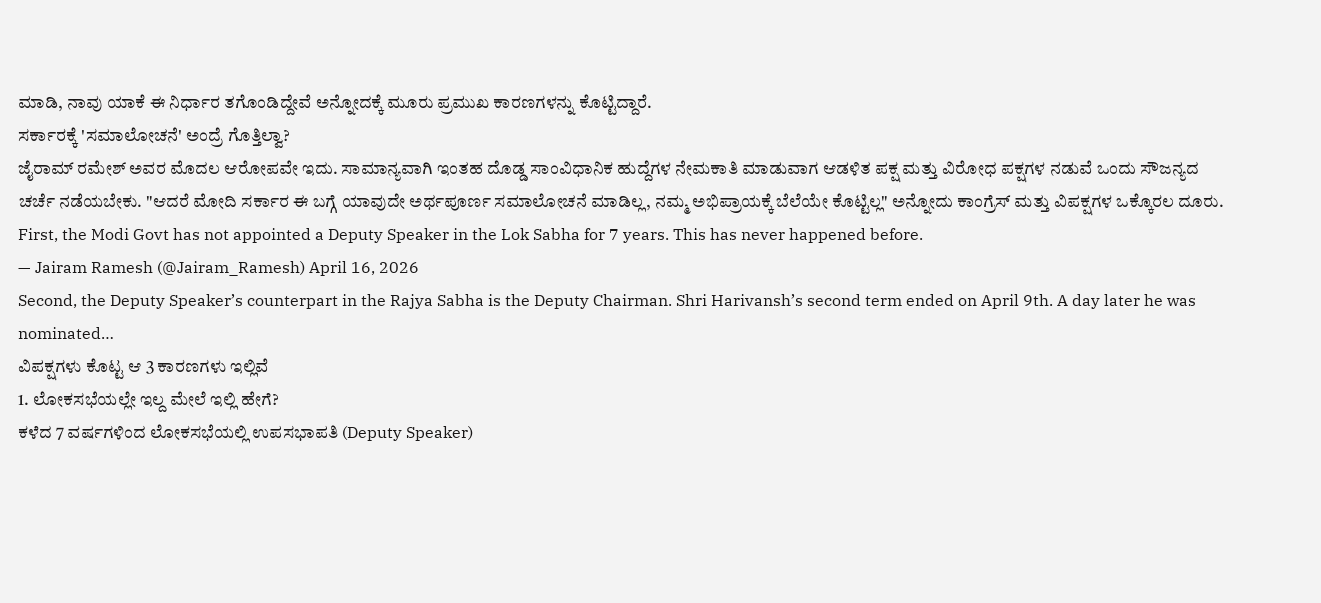ಮಾಡಿ, ನಾವು ಯಾಕೆ ಈ ನಿರ್ಧಾರ ತಗೊಂಡಿದ್ದೇವೆ ಅನ್ನೋದಕ್ಕೆ ಮೂರು ಪ್ರಮುಖ ಕಾರಣಗಳನ್ನು ಕೊಟ್ಟಿದ್ದಾರೆ.
ಸರ್ಕಾರಕ್ಕೆ 'ಸಮಾಲೋಚನೆ' ಅಂದ್ರೆ ಗೊತ್ತಿಲ್ವಾ?
ಜೈರಾಮ್ ರಮೇಶ್ ಅವರ ಮೊದಲ ಆರೋಪವೇ ಇದು. ಸಾಮಾನ್ಯವಾಗಿ ಇಂತಹ ದೊಡ್ಡ ಸಾಂವಿಧಾನಿಕ ಹುದ್ದೆಗಳ ನೇಮಕಾತಿ ಮಾಡುವಾಗ ಆಡಳಿತ ಪಕ್ಷ ಮತ್ತು ವಿರೋಧ ಪಕ್ಷಗಳ ನಡುವೆ ಒಂದು ಸೌಜನ್ಯದ ಚರ್ಚೆ ನಡೆಯಬೇಕು. "ಆದರೆ ಮೋದಿ ಸರ್ಕಾರ ಈ ಬಗ್ಗೆ ಯಾವುದೇ ಅರ್ಥಪೂರ್ಣ ಸಮಾಲೋಚನೆ ಮಾಡಿಲ್ಲ, ನಮ್ಮ ಅಭಿಪ್ರಾಯಕ್ಕೆ ಬೆಲೆಯೇ ಕೊಟ್ಟಿಲ್ಲ" ಅನ್ನೋದು ಕಾಂಗ್ರೆಸ್ ಮತ್ತು ವಿಪಕ್ಷಗಳ ಒಕ್ಕೊರಲ ದೂರು.
First, the Modi Govt has not appointed a Deputy Speaker in the Lok Sabha for 7 years. This has never happened before.
— Jairam Ramesh (@Jairam_Ramesh) April 16, 2026
Second, the Deputy Speaker’s counterpart in the Rajya Sabha is the Deputy Chairman. Shri Harivansh’s second term ended on April 9th. A day later he was nominated…
ವಿಪಕ್ಷಗಳು ಕೊಟ್ಟ ಆ 3 ಕಾರಣಗಳು ಇಲ್ಲಿವೆ
1. ಲೋಕಸಭೆಯಲ್ಲೇ ಇಲ್ದ ಮೇಲೆ ಇಲ್ಲಿ ಹೇಗೆ?
ಕಳೆದ 7 ವರ್ಷಗಳಿಂದ ಲೋಕಸಭೆಯಲ್ಲಿ ಉಪಸಭಾಪತಿ (Deputy Speaker)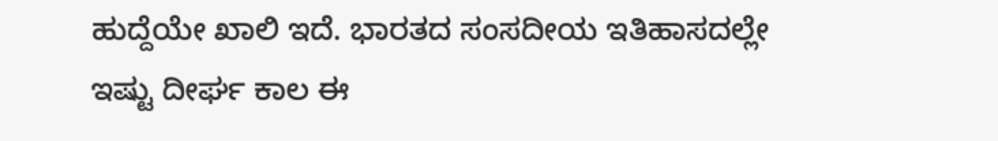ಹುದ್ದೆಯೇ ಖಾಲಿ ಇದೆ. ಭಾರತದ ಸಂಸದೀಯ ಇತಿಹಾಸದಲ್ಲೇ ಇಷ್ಟು ದೀರ್ಘ ಕಾಲ ಈ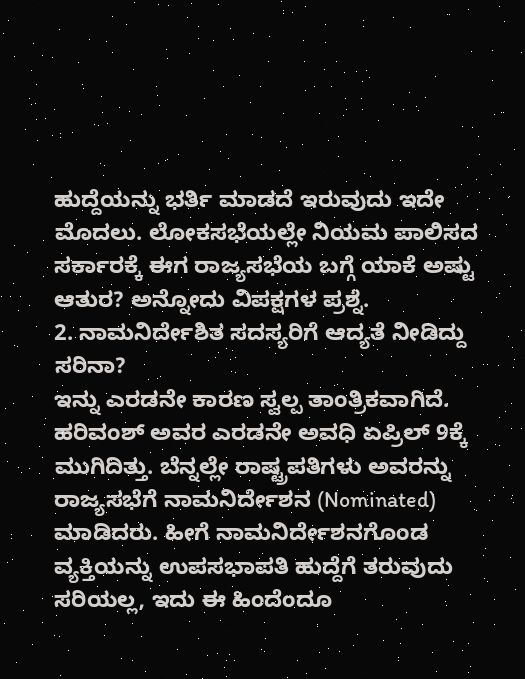ಹುದ್ದೆಯನ್ನು ಭರ್ತಿ ಮಾಡದೆ ಇರುವುದು ಇದೇ ಮೊದಲು. ಲೋಕಸಭೆಯಲ್ಲೇ ನಿಯಮ ಪಾಲಿಸದ ಸರ್ಕಾರಕ್ಕೆ ಈಗ ರಾಜ್ಯಸಭೆಯ ಬಗ್ಗೆ ಯಾಕೆ ಅಷ್ಟು ಆತುರ? ಅನ್ನೋದು ವಿಪಕ್ಷಗಳ ಪ್ರಶ್ನೆ.
2. ನಾಮನಿರ್ದೇಶಿತ ಸದಸ್ಯರಿಗೆ ಆದ್ಯತೆ ನೀಡಿದ್ದು ಸರಿನಾ?
ಇನ್ನು ಎರಡನೇ ಕಾರಣ ಸ್ವಲ್ಪ ತಾಂತ್ರಿಕವಾಗಿದೆ. ಹರಿವಂಶ್ ಅವರ ಎರಡನೇ ಅವಧಿ ಏಪ್ರಿಲ್ 9ಕ್ಕೆ ಮುಗಿದಿತ್ತು. ಬೆನ್ನಲ್ಲೇ ರಾಷ್ಟ್ರಪತಿಗಳು ಅವರನ್ನು ರಾಜ್ಯಸಭೆಗೆ ನಾಮನಿರ್ದೇಶನ (Nominated) ಮಾಡಿದರು. ಹೀಗೆ ನಾಮನಿರ್ದೇಶನಗೊಂಡ ವ್ಯಕ್ತಿಯನ್ನು ಉಪಸಭಾಪತಿ ಹುದ್ದೆಗೆ ತರುವುದು ಸರಿಯಲ್ಲ, ಇದು ಈ ಹಿಂದೆಂದೂ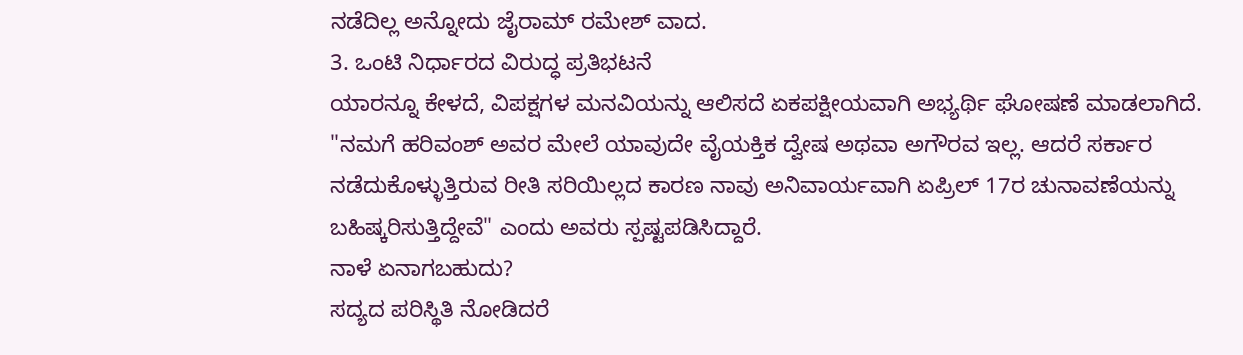ನಡೆದಿಲ್ಲ ಅನ್ನೋದು ಜೈರಾಮ್ ರಮೇಶ್ ವಾದ.
3. ಒಂಟಿ ನಿರ್ಧಾರದ ವಿರುದ್ಧ ಪ್ರತಿಭಟನೆ
ಯಾರನ್ನೂ ಕೇಳದೆ, ವಿಪಕ್ಷಗಳ ಮನವಿಯನ್ನು ಆಲಿಸದೆ ಏಕಪಕ್ಷೀಯವಾಗಿ ಅಭ್ಯರ್ಥಿ ಘೋಷಣೆ ಮಾಡಲಾಗಿದೆ. "ನಮಗೆ ಹರಿವಂಶ್ ಅವರ ಮೇಲೆ ಯಾವುದೇ ವೈಯಕ್ತಿಕ ದ್ವೇಷ ಅಥವಾ ಅಗೌರವ ಇಲ್ಲ. ಆದರೆ ಸರ್ಕಾರ ನಡೆದುಕೊಳ್ಳುತ್ತಿರುವ ರೀತಿ ಸರಿಯಿಲ್ಲದ ಕಾರಣ ನಾವು ಅನಿವಾರ್ಯವಾಗಿ ಏಪ್ರಿಲ್ 17ರ ಚುನಾವಣೆಯನ್ನು ಬಹಿಷ್ಕರಿಸುತ್ತಿದ್ದೇವೆ" ಎಂದು ಅವರು ಸ್ಪಷ್ಟಪಡಿಸಿದ್ದಾರೆ.
ನಾಳೆ ಏನಾಗಬಹುದು?
ಸದ್ಯದ ಪರಿಸ್ಥಿತಿ ನೋಡಿದರೆ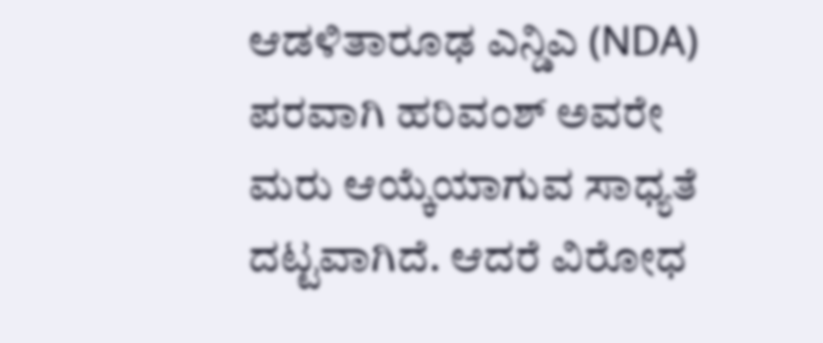ಆಡಳಿತಾರೂಢ ಎನ್ಡಿಎ (NDA) ಪರವಾಗಿ ಹರಿವಂಶ್ ಅವರೇ ಮರು ಆಯ್ಕೆಯಾಗುವ ಸಾಧ್ಯತೆ ದಟ್ಟವಾಗಿದೆ. ಆದರೆ ವಿರೋಧ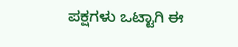ಪಕ್ಷಗಳು ಒಟ್ಟಾಗಿ ಈ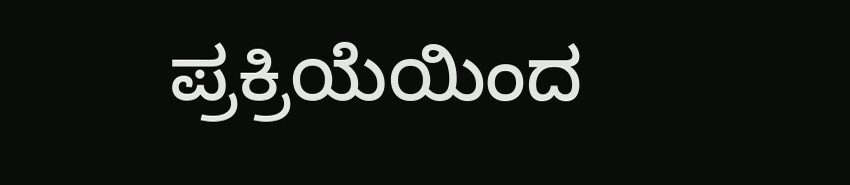ಪ್ರಕ್ರಿಯೆಯಿಂದ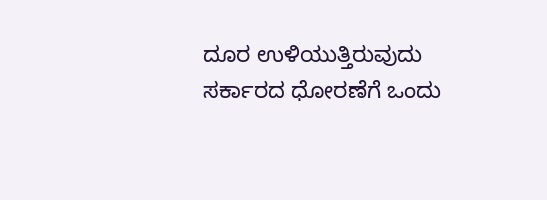ದೂರ ಉಳಿಯುತ್ತಿರುವುದು ಸರ್ಕಾರದ ಧೋರಣೆಗೆ ಒಂದು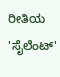ರೀತಿಯ 'ಸೈಲೆಂಟ್'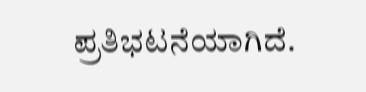ಪ್ರತಿಭಟನೆಯಾಗಿದೆ.